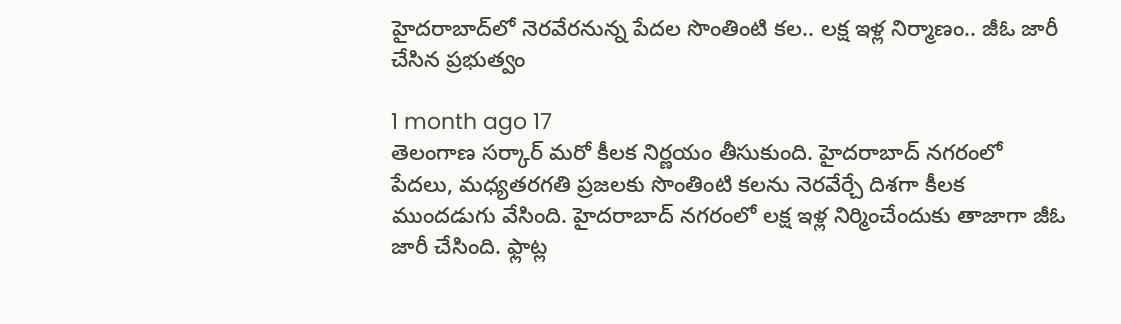హైదరాబాద్‌లో నెరవేరనున్న పేదల సొంతింటి కల.. లక్ష ఇళ్ల నిర్మాణం.. జీఓ జారీ చేసిన ప్రభుత్వం

1 month ago 17
తెలంగాణ సర్కార్ మరో కీలక నిర్ణయం తీసుకుంది. హైదరాబాద్‌ నగరంలో పేదలు, మధ్యతరగతి ప్రజలకు సొంతింటి కలను నెరవేర్చే దిశగా కీలక ముందడుగు వేసింది. హైదరాబాద్ నగరంలో లక్ష ఇళ్ల నిర్మించేందుకు తాజాగా జీఓ జారీ చేసింది. ఫ్లాట్ల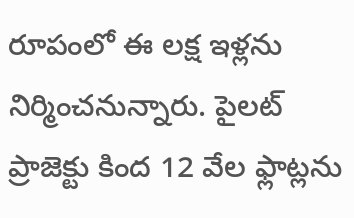రూపంలో ఈ లక్ష ఇళ్లను నిర్మించనున్నారు. పైలట్ ప్రాజెక్టు కింద 12 వేల ఫ్లాట్లను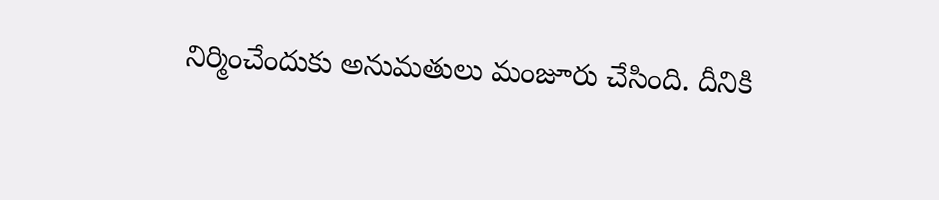నిర్మించేందుకు అనుమతులు మంజూరు చేసింది. దీనికి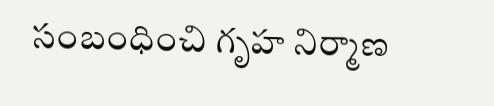సంబంధించి గృహ నిర్మాణ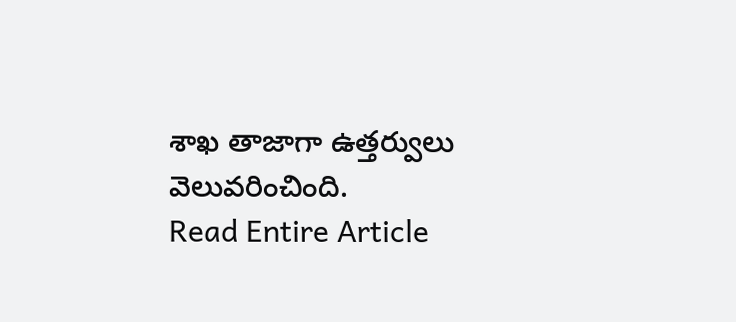శాఖ తాజాగా ఉత్తర్వులు వెలువరించింది.
Read Entire Article